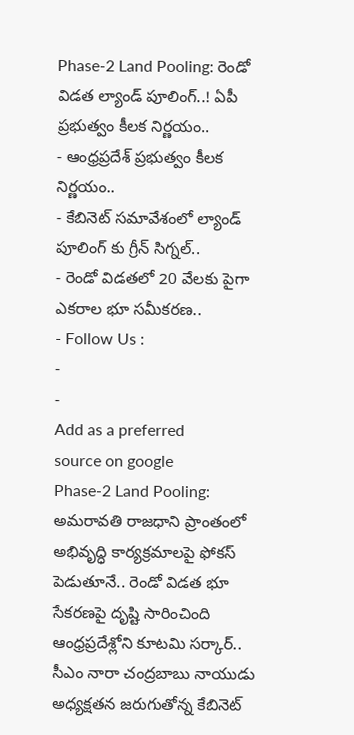Phase-2 Land Pooling: రెండో విడత ల్యాండ్ పూలింగ్..! ఏపీ ప్రభుత్వం కీలక నిర్ణయం..
- ఆంధ్రప్రదేశ్ ప్రభుత్వం కీలక నిర్ణయం..
- కేబినెట్ సమావేశంలో ల్యాండ్ పూలింగ్ కు గ్రీన్ సిగ్నల్..
- రెండో విడతలో 20 వేలకు పైగా ఎకరాల భూ సమీకరణ..
- Follow Us :
-
-
Add as a preferred
source on google
Phase-2 Land Pooling: అమరావతి రాజధాని ప్రాంతంలో అభివృద్ధి కార్యక్రమాలపై ఫోకస్ పెడుతూనే.. రెండో విడత భూ సేకరణపై దృష్టి సారించింది ఆంధ్రప్రదేశ్లోని కూటమి సర్కార్.. సీఎం నారా చంద్రబాబు నాయుడు అధ్యక్షతన జరుగుతోన్న కేబినెట్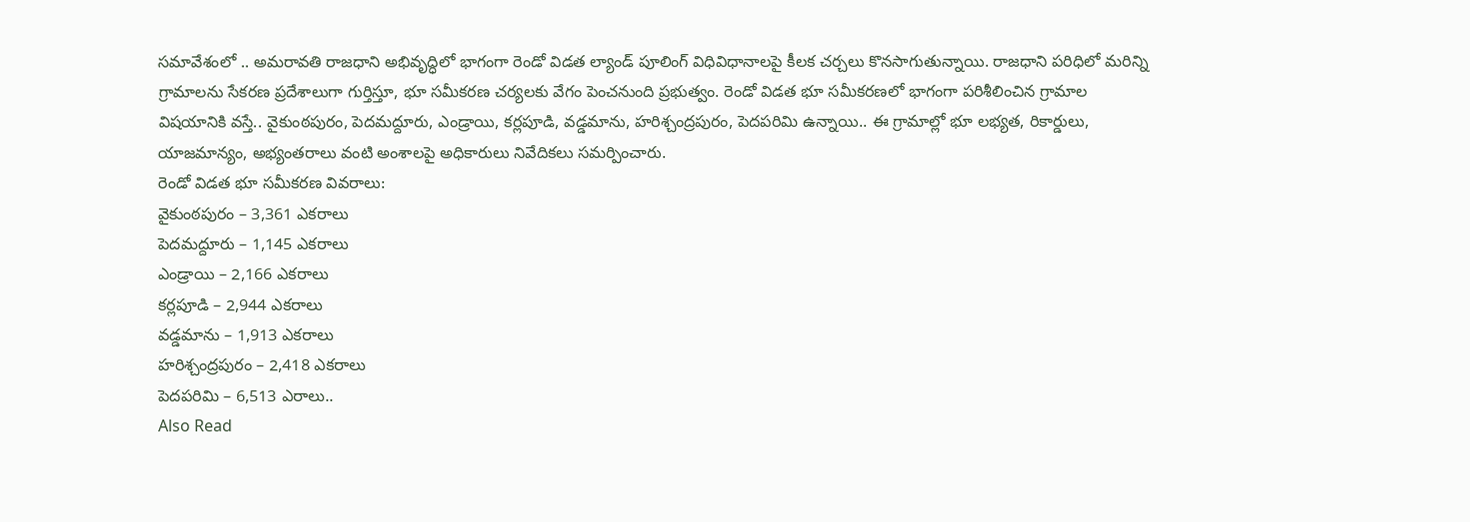సమావేశంలో .. అమరావతి రాజధాని అభివృద్ధిలో భాగంగా రెండో విడత ల్యాండ్ పూలింగ్ విధివిధానాలపై కీలక చర్చలు కొనసాగుతున్నాయి. రాజధాని పరిధిలో మరిన్ని గ్రామాలను సేకరణ ప్రదేశాలుగా గుర్తిస్తూ, భూ సమీకరణ చర్యలకు వేగం పెంచనుంది ప్రభుత్వం. రెండో విడత భూ సమీకరణలో భాగంగా పరిశీలించిన గ్రామాల విషయానికి వస్తే.. వైకుంఠపురం, పెదమద్దూరు, ఎండ్రాయి, కర్లపూడి, వడ్డమాను, హరిశ్చంద్రపురం, పెదపరిమి ఉన్నాయి.. ఈ గ్రామాల్లో భూ లభ్యత, రికార్డులు, యాజమాన్యం, అభ్యంతరాలు వంటి అంశాలపై అధికారులు నివేదికలు సమర్పించారు.
రెండో విడత భూ సమీకరణ వివరాలు:
వైకుంఠపురం – 3,361 ఎకరాలు
పెదమద్దూరు – 1,145 ఎకరాలు
ఎండ్రాయి – 2,166 ఎకరాలు
కర్లపూడి – 2,944 ఎకరాలు
వడ్డమాను – 1,913 ఎకరాలు
హరిశ్చంద్రపురం – 2,418 ఎకరాలు
పెదపరిమి – 6,513 ఎరాలు..
Also Read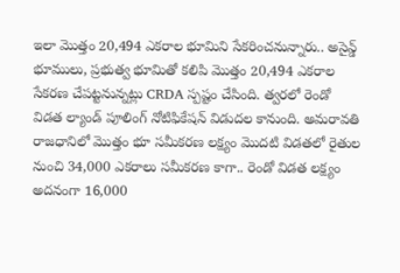ఇలా మొత్తం 20,494 ఎకరాల భూమిని సేకరించనున్నారు.. అసైన్డ్ భూములు, ప్రభుత్వ భూమితో కలిపి మొత్తం 20,494 ఎకరాల సేకరణ చేపట్టనున్నట్లు CRDA స్పష్టం చేసింది. త్వరలో రెండో విడత ల్యాండ్ పూలింగ్ నోటిఫికేషన్ విడుదల కానుంది. అమరావతి రాజధానిలో మొత్తం భూ సమీకరణ లక్ష్యం మొదటి విడతలో రైతుల నుంచి 34,000 ఎకరాలు సమీకరణ కాగా.. రెండో విడత లక్ష్యం అదనంగా 16,000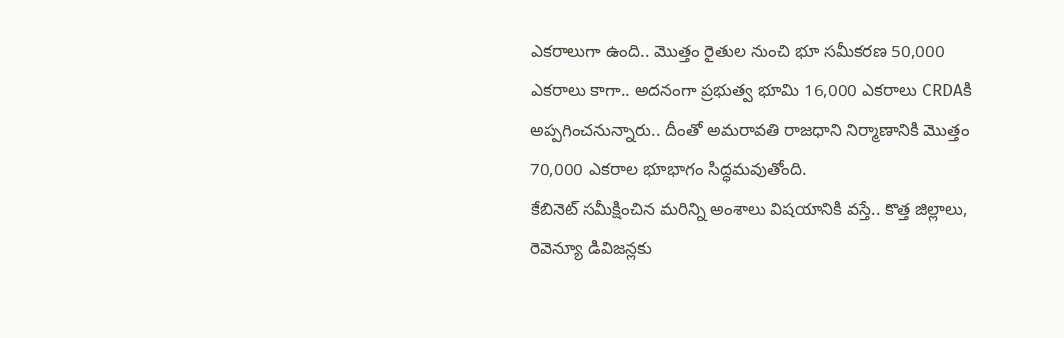ఎకరాలుగా ఉంది.. మొత్తం రైతుల నుంచి భూ సమీకరణ 50,000 ఎకరాలు కాగా.. అదనంగా ప్రభుత్వ భూమి 16,000 ఎకరాలు CRDAకి అప్పగించనున్నారు.. దీంతో అమరావతి రాజధాని నిర్మాణానికి మొత్తం 70,000 ఎకరాల భూభాగం సిద్ధమవుతోంది.
కేబినెట్ సమీక్షించిన మరిన్ని అంశాలు విషయానికి వస్తే.. కొత్త జిల్లాలు, రెవెన్యూ డివిజన్లకు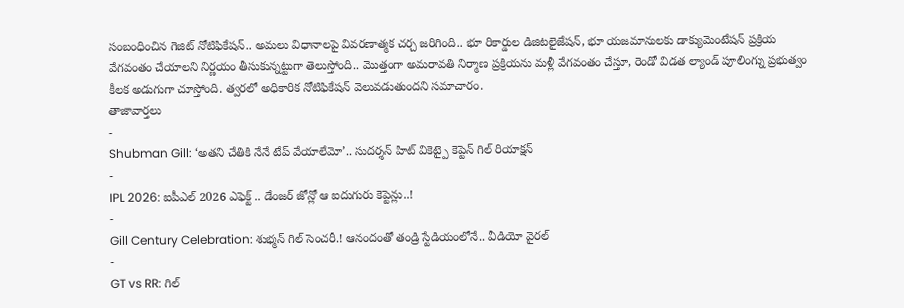సంబంధించిన గెజిట్ నోటిఫికేషన్.. అమలు విధానాలపై వివరణాత్మక చర్చ జరిగింది.. భూ రికార్డుల డిజిటలైజేషన్, భూ యజమానులకు డాక్యుమెంటేషన్ ప్రక్రియ వేగవంతం చేయాలని నిర్ణయం తీసుకున్నట్టుగా తెలుస్తోంది.. మొత్తంగా అమరావతి నిర్మాణ ప్రక్రియను మళ్లీ వేగవంతం చేస్తూ, రెండో విడత ల్యాండ్ పూలింగ్ను ప్రభుత్వం కీలక అడుగుగా చూస్తోంది. త్వరలో అధికారిక నోటిఫికేషన్ వెలువడుతుందని సమాచారం.
తాజావార్తలు
-
Shubman Gill: ‘అతని చేతికి నేనే టేప్ వేయాలేమో’.. సుదర్శన్ హిట్ వికెట్పై కెప్టెన్ గిల్ రియాక్షన్
-
IPL 2026: ఐపీఎల్ 2026 ఎఫెక్ట్ .. డేంజర్ జోన్లో ఆ ఐదుగురు కెప్టెన్లు..!
-
Gill Century Celebration: శుభ్మన్ గిల్ సెంచరీ.! ఆనందంతో తండ్రి స్టేడియంలోనే.. వీడియో వైరల్
-
GT vs RR: గిల్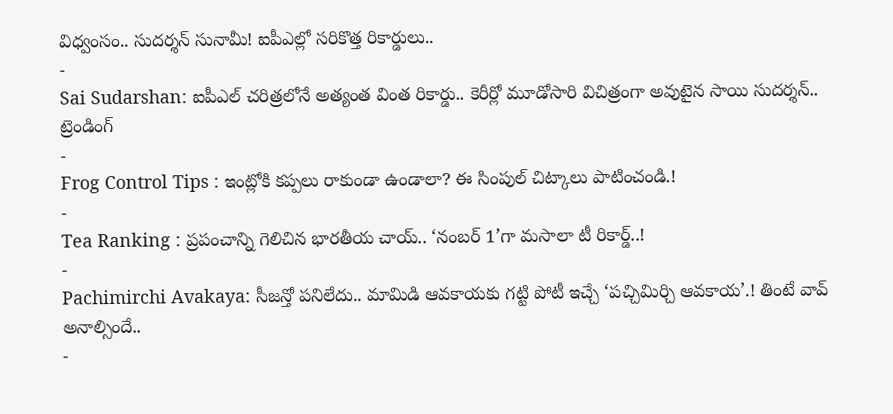విధ్వంసం.. సుదర్శన్ సునామీ! ఐపీఎల్లో సరికొత్త రికార్డులు..
-
Sai Sudarshan: ఐపీఎల్ చరిత్రలోనే అత్యంత వింత రికార్డు.. కెరీర్లో మూడోసారి విచిత్రంగా అవుటైన సాయి సుదర్శన్..
ట్రెండింగ్
-
Frog Control Tips : ఇంట్లోకి కప్పలు రాకుండా ఉండాలా? ఈ సింపుల్ చిట్కాలు పాటించండి.!
-
Tea Ranking : ప్రపంచాన్ని గెలిచిన భారతీయ చాయ్.. ‘నంబర్ 1’గా మసాలా టీ రికార్డ్..!
-
Pachimirchi Avakaya: సీజన్తో పనిలేదు.. మామిడి ఆవకాయకు గట్టి పోటీ ఇచ్చే ‘పచ్చిమిర్చి ఆవకాయ’.! తింటే వావ్ అనాల్సిందే..
-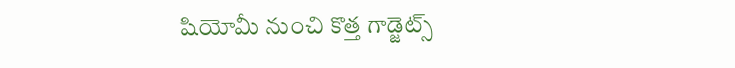షియోమీ నుంచి కొత్త గాడ్జెట్స్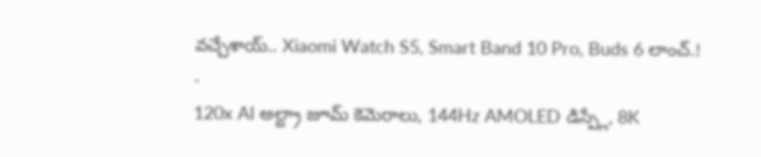వచ్చేశాయ్.. Xiaomi Watch S5, Smart Band 10 Pro, Buds 6 లాంచ్.!
-
120x AI అల్ట్రా జూమ్ కెమెరాలు, 144Hz AMOLED డిస్ప్లే, 8K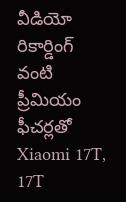వీడియో రికార్డింగ్ వంటి ప్రీమియం ఫీచర్లతో Xiaomi 17T, 17T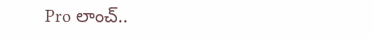Pro లాంచ్..